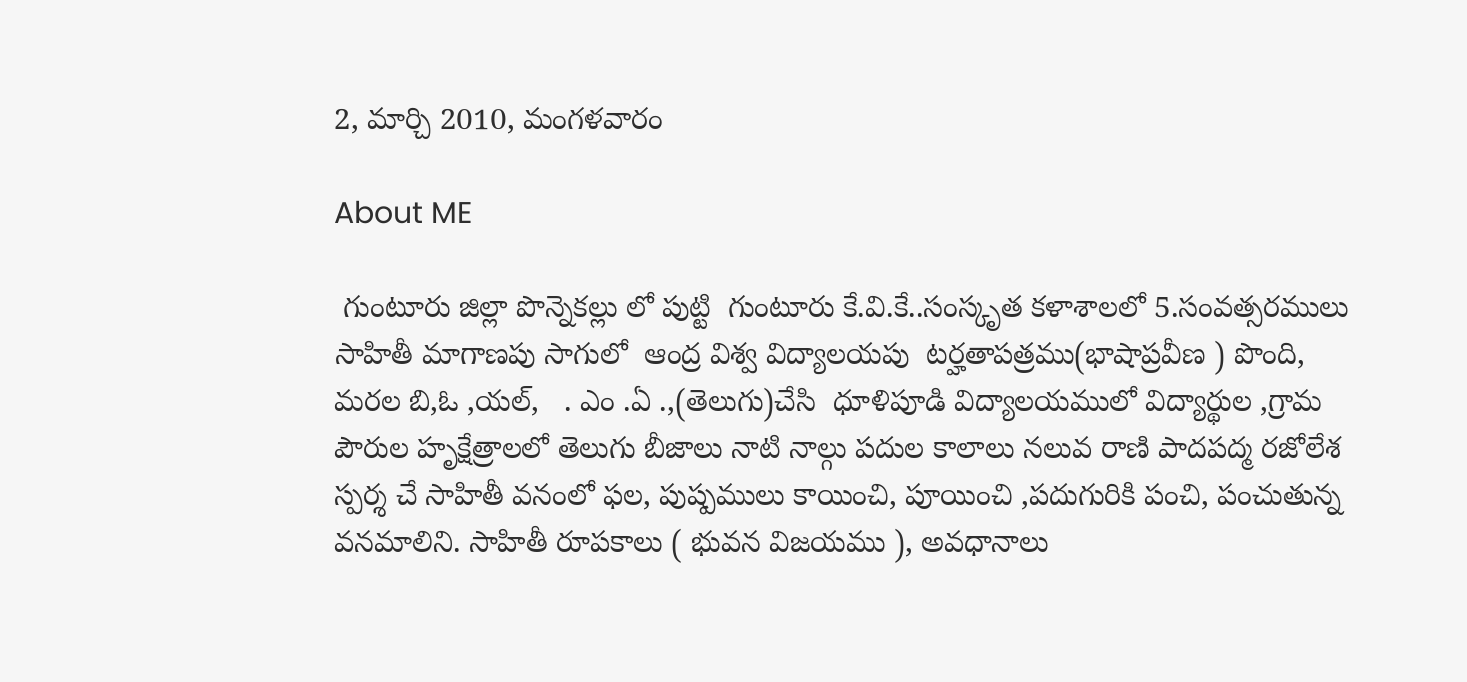2, మార్చి 2010, మంగళవారం

About ME

 గుంటూరు జిల్లా పొన్నెకల్లు లో పుట్టి  గుంటూరు కే.వి.కే..సంస్కృత కళాశాలలో 5.సంవత్సరములు సాహితీ మాగాణపు సాగులో  ఆంద్ర విశ్వ విద్యాలయపు  టర్హతాపత్రము(భాషాప్రవీణ ) పొంది, మరల బి,ఓ ,యల్,   . ఎం .ఏ .,(తెలుగు)చేసి  ధూళిపూడి విద్యాలయములో విద్యార్థుల ,గ్రామ పౌరుల హృక్షేత్రాలలో తెలుగు బీజాలు నాటి నాల్గు పదుల కాలాలు నలువ రాణి పాదపద్మ రజోలేశ స్పర్శ చే సాహితీ వనంలో ఫల, పుష్పములు కాయించి, పూయించి ,పదుగురికి పంచి, పంచుతున్న వనమాలిని. సాహితీ రూపకాలు ( భువన విజయము ), అవధానాలు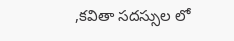,కవితా సదస్సుల లో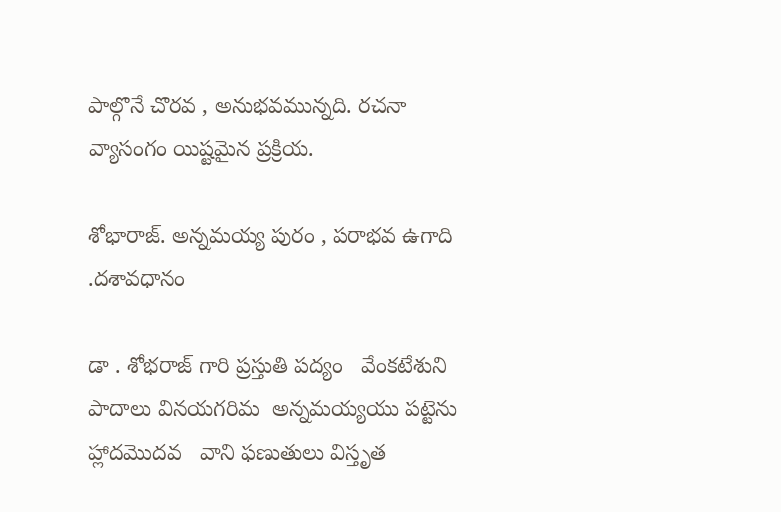పాల్గొనే చొరవ , అనుభవమున్నది. రచనా వ్యాసంగం యిష్టమైన ప్రక్రియ.

శోభారాజ్. అన్నమయ్య పురం , పరాభవ ఉగాది .దశావధానం

డా . శోభరాజ్ గారి ప్రస్తుతి పద్యం   వేంకటేశుని పాదాలు వినయగరిమ  అన్నమయ్యయు పట్టెను హ్లాదమొదవ   వాని ఫణుతులు విస్తృత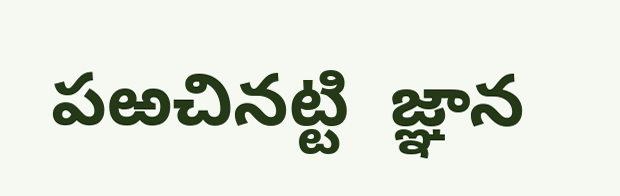పఱచినట్టి  జ్ఞాన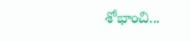శోభాంచి...